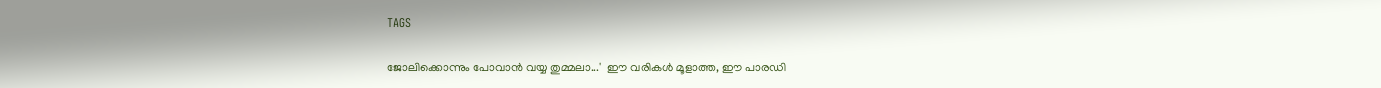TAGS

ജോലിക്കൊന്നും പോവാൻ വയ്യ തുമ്മലാ...'  ഈ വരികൾ മൂളാത്ത, ഈ പാരഡി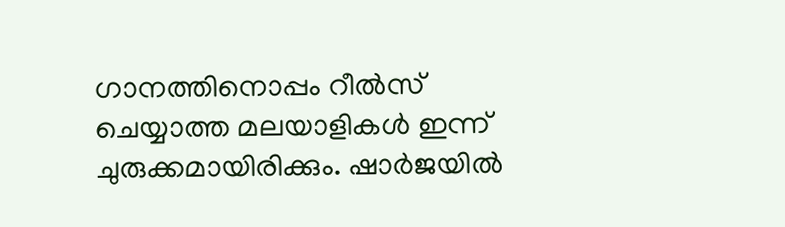ഗാനത്തിനൊപ്പം റീൽസ് ചെയ്യാത്ത മലയാളികൾ ഇന്ന് ചുരുക്കമായിരിക്കും. ഷാർജയിൽ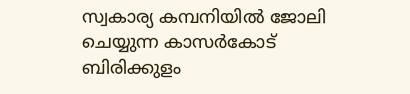സ്വകാര്യ കമ്പനിയിൽ ജോലി ചെയ്യുന്ന കാസർകോട് ബിരിക്കുളം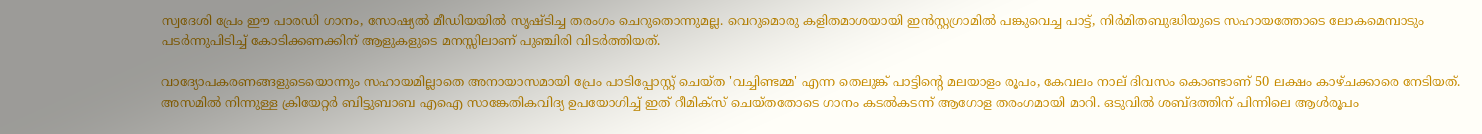സ്വദേശി പ്രേം ഈ പാരഡി ഗാനം, സോഷ്യൽ മീഡിയയിൽ സൃഷ്ടിച്ച തരംഗം ചെറുതൊന്നുമല്ല. വെറുമൊരു കളിതമാശയായി ഇൻസ്റ്റഗ്രാമിൽ പങ്കുവെച്ച പാട്ട്, നിർമിതബുദ്ധിയുടെ സഹായത്തോടെ ലോകമെമ്പാടും പടർന്നുപിടിച്ച് കോടിക്കണക്കിന് ആളുകളുടെ മനസ്സിലാണ് പുഞ്ചിരി വിടർത്തിയത്.

വാദ്യോപകരണങ്ങളുടെയൊന്നും സഹായമില്ലാതെ അനായാസമായി പ്രേം പാടിപ്പോസ്റ്റ് ചെയ്ത 'വച്ചിണ്ടമ്മ' എന്ന തെലുങ്ക് പാട്ടിന്റെ മലയാളം രൂപം, കേവലം നാല് ദിവസം കൊണ്ടാണ് 50 ലക്ഷം കാഴ്ചക്കാരെ നേടിയത്. അസമിൽ നിന്നുള്ള ക്രിയേറ്റർ ബിട്ടുബാബ എഐ സാങ്കേതികവിദ്യ ഉപയോഗിച്ച് ഇത് റീമിക്സ് ചെയ്തതോടെ ഗാനം കടൽകടന്ന് ആഗോള തരംഗമായി മാറി. ഒടുവിൽ ശബ്ദത്തിന് പിന്നിലെ ആൾരൂപം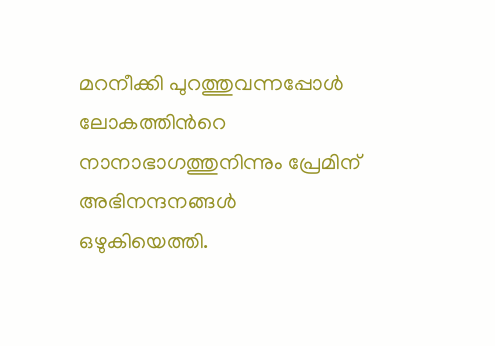മറനീക്കി പുറത്തുവന്നപ്പോൾ ലോകത്തിന്‍റെ നാനാഭാഗത്തുനിന്നും പ്രേമിന്  അഭിനന്ദനങ്ങൾ ഒഴുകിയെത്തി.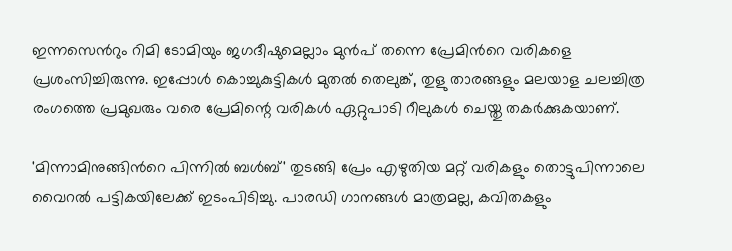ഇന്നസെന്‍റും റിമി ടോമിയും ജഗദീഷുമെല്ലാം മുൻപ് തന്നെ പ്രേമിന്‍റെ വരികളെ പ്രശംസിച്ചിരുന്നു. ഇപ്പോൾ കൊച്ചുകുട്ടികൾ മുതൽ തെലുങ്ക്, തുളു താരങ്ങളും മലയാള ചലച്ചിത്ര രംഗത്തെ പ്രമുഖരും വരെ പ്രേമിന്റെ വരികൾ ഏറ്റുപാടി റീലുകൾ ചെയ്തു തകർക്കുകയാണ്.

'മിന്നാമിനുങ്ങിന്‍റെ പിന്നിൽ ബൾബ്' തുടങ്ങി പ്രേം എഴുതിയ മറ്റ് വരികളും തൊട്ടുപിന്നാലെ വൈറൽ പട്ടികയിലേക്ക് ഇടംപിടിച്ചു. പാരഡി ഗാനങ്ങൾ മാത്രമല്ല, കവിതകളും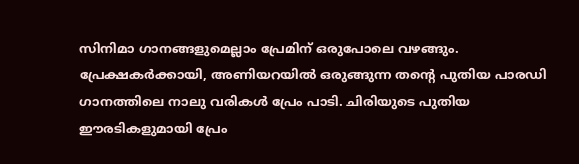സിനിമാ ഗാനങ്ങളുമെല്ലാം പ്രേമിന് ഒരുപോലെ വഴങ്ങും. പ്രേക്ഷകർക്കായി, അണിയറയിൽ ഒരുങ്ങുന്ന തന്‍റെ പുതിയ പാരഡി ഗാനത്തിലെ നാലു വരികൾ പ്രേം പാടി. ചിരിയുടെ പുതിയ ഈരടികളുമായി പ്രേം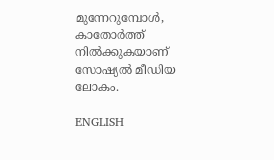മുന്നേറുമ്പോൾ, കാതോർത്ത് നിൽക്കുകയാണ് സോഷ്യൽ മീഡിയ ലോകം.

ENGLISH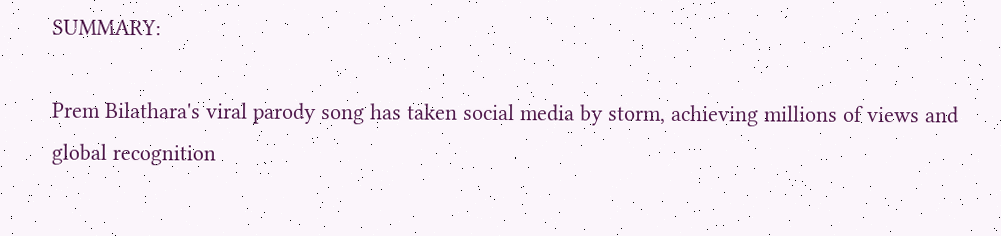SUMMARY:

Prem Bilathara's viral parody song has taken social media by storm, achieving millions of views and global recognition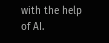with the help of AI.